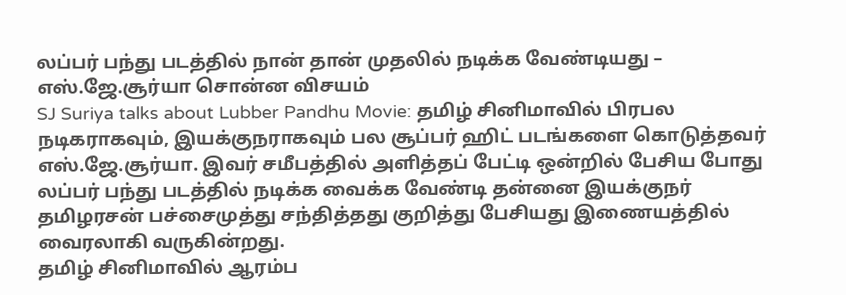லப்பர் பந்து படத்தில் நான் தான் முதலில் நடிக்க வேண்டியது – எஸ்.ஜே.சூர்யா சொன்ன விசயம்
SJ Suriya talks about Lubber Pandhu Movie: தமிழ் சினிமாவில் பிரபல நடிகராகவும், இயக்குநராகவும் பல சூப்பர் ஹிட் படங்களை கொடுத்தவர் எஸ்.ஜே.சூர்யா. இவர் சமீபத்தில் அளித்தப் பேட்டி ஒன்றில் பேசிய போது லப்பர் பந்து படத்தில் நடிக்க வைக்க வேண்டி தன்னை இயக்குநர் தமிழரசன் பச்சைமுத்து சந்தித்தது குறித்து பேசியது இணையத்தில் வைரலாகி வருகின்றது.
தமிழ் சினிமாவில் ஆரம்ப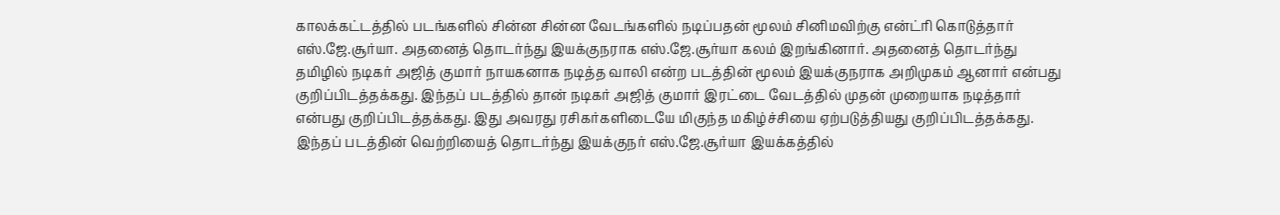காலக்கட்டத்தில் படங்களில் சின்ன சின்ன வேடங்களில் நடிப்பதன் மூலம் சினிமவிற்கு என்ட்ரி கொடுத்தார் எஸ்.ஜே.சூர்யா. அதனைத் தொடர்ந்து இயக்குநராக எஸ்.ஜே.சூர்யா கலம் இறங்கினார். அதனைத் தொடர்ந்து தமிழில் நடிகர் அஜித் குமார் நாயகனாக நடித்த வாலி என்ற படத்தின் மூலம் இயக்குநராக அறிமுகம் ஆனார் என்பது குறிப்பிடத்தக்கது. இந்தப் படத்தில் தான் நடிகர் அஜித் குமார் இரட்டை வேடத்தில் முதன் முறையாக நடித்தார் என்பது குறிப்பிடத்தக்கது. இது அவரது ரசிகர்களிடையே மிகுந்த மகிழ்ச்சியை ஏற்படுத்தியது குறிப்பிடத்தக்கது. இந்தப் படத்தின் வெற்றியைத் தொடர்ந்து இயக்குநர் எஸ்.ஜே.சூர்யா இயக்கத்தில்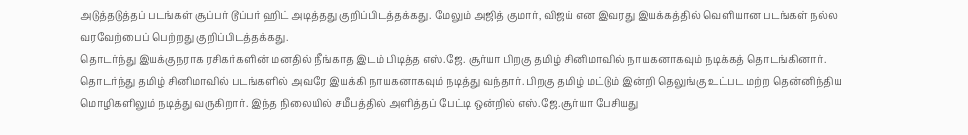அடுத்தடுத்தப் படங்கள் சூப்பர் டூப்பர் ஹிட் அடித்தது குறிப்பிடத்தக்கது. மேலும் அஜித் குமார், விஜய் என இவரது இயக்கத்தில் வெளியான படங்கள் நல்ல வரவேற்பைப் பெற்றது குறிப்பிடத்தக்கது.
தொடர்ந்து இயக்குநராக ரசிகர்களின் மனதில் நீங்காத இடம் பிடித்த எஸ்.ஜே. சூர்யா பிறகு தமிழ் சினிமாவில் நாயகனாகவும் நடிக்கத் தொடங்கினார். தொடர்ந்து தமிழ் சினிமாவில் படங்களில் அவரே இயக்கி நாயகனாகவும் நடித்து வந்தார். பிறகு தமிழ் மட்டும் இன்றி தெலுங்கு உட்பட மற்ற தென்னிந்திய மொழிகளிலும் நடித்து வருகிறார். இந்த நிலையில் சமீபத்தில் அளித்தப் பேட்டி ஒன்றில் எஸ்.ஜே.சூர்யா பேசியது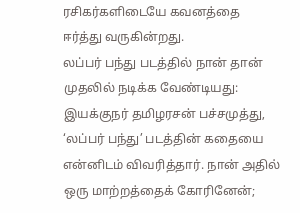ரசிகர்களிடையே கவனத்தை ஈர்த்து வருகின்றது.
லப்பர் பந்து படத்தில் நான் தான் முதலில் நடிக்க வேண்டியது:
இயக்குநர் தமிழரசன் பச்சமுத்து, ‘லப்பர் பந்து’ படத்தின் கதையை என்னிடம் விவரித்தார். நான் அதில் ஒரு மாற்றத்தைக் கோரினேன்;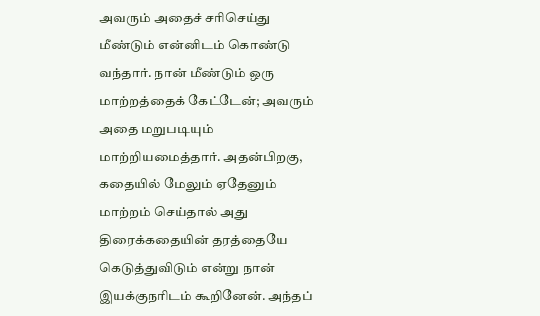அவரும் அதைச் சரிசெய்து மீண்டும் என்னிடம் கொண்டு வந்தார். நான் மீண்டும் ஒரு மாற்றத்தைக் கேட்டேன்; அவரும் அதை மறுபடியும் மாற்றியமைத்தார். அதன்பிறகு, கதையில் மேலும் ஏதேனும் மாற்றம் செய்தால் அது திரைக்கதையின் தரத்தையே கெடுத்துவிடும் என்று நான் இயக்குநரிடம் கூறினேன். அந்தப்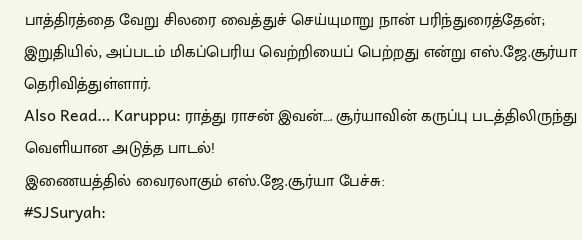பாத்திரத்தை வேறு சிலரை வைத்துச் செய்யுமாறு நான் பரிந்துரைத்தேன்; இறுதியில், அப்படம் மிகப்பெரிய வெற்றியைப் பெற்றது என்று எஸ்.ஜே.சூர்யா தெரிவித்துள்ளார்.
Also Read… Karuppu: ராத்து ராசன் இவன்…. சூர்யாவின் கருப்பு படத்திலிருந்து வெளியான அடுத்த பாடல்!
இணையத்தில் வைரலாகும் எஸ்.ஜே.சூர்யா பேச்சு:
#SJSuryah: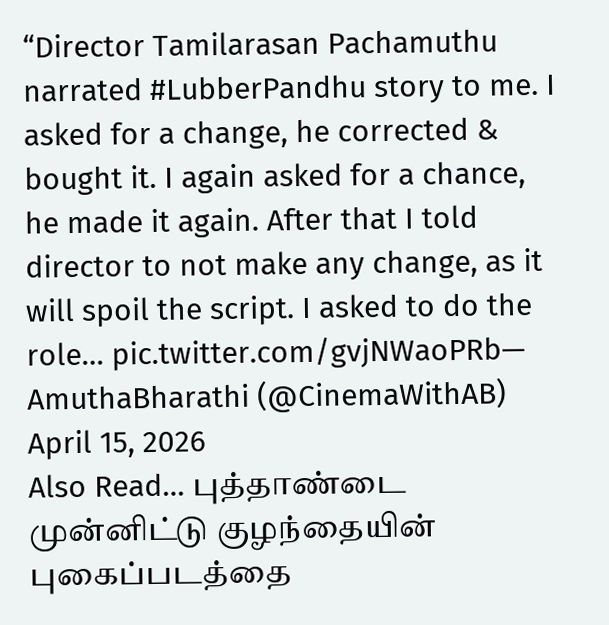“Director Tamilarasan Pachamuthu narrated #LubberPandhu story to me. I asked for a change, he corrected & bought it. I again asked for a chance, he made it again. After that I told director to not make any change, as it will spoil the script. I asked to do the role… pic.twitter.com/gvjNWaoPRb— AmuthaBharathi (@CinemaWithAB) April 15, 2026
Also Read… புத்தாண்டை முன்னிட்டு குழந்தையின் புகைப்படத்தை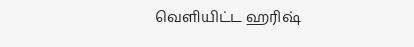வெளியிட்ட ஹரிஷ்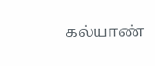கல்யாண்